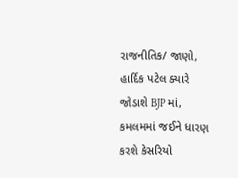રાજનીતિક/ જાણો, હાર્દિક પટેલ ક્યારે જોડાશે BJP માં, કમલમમાં જઈને ધારણ કરશે કેસરિયો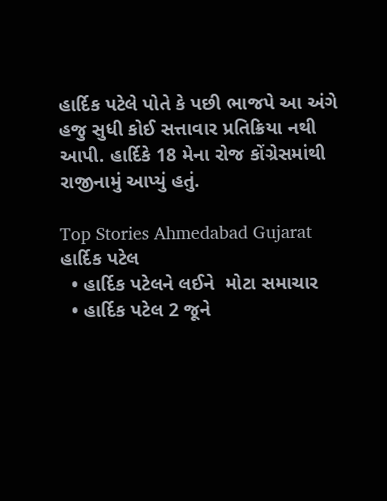હાર્દિક પટેલે પોતે કે પછી ભાજપે આ અંગે હજુ સુધી કોઈ સત્તાવાર પ્રતિક્રિયા નથી આપી. હાર્દિકે 18 મેના રોજ કોંગ્રેસમાંથી રાજીનામું આપ્યું હતું.

Top Stories Ahmedabad Gujarat
હાર્દિક પટેલ
  • હાર્દિક પટેલને લઈને  મોટા સમાચાર
  • હાર્દિક પટેલ 2 જૂને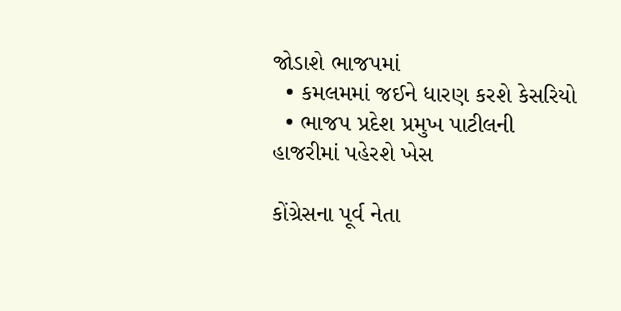જોડાશે ભાજપમાં
  • કમલમમાં જઈને ધારણ કરશે કેસરિયો
  • ભાજપ પ્રદેશ પ્રમુખ પાટીલની હાજરીમાં પહેરશે ખેસ

કોંગ્રેસના પૂર્વ નેતા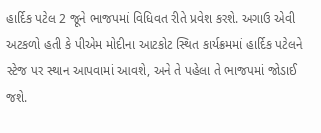હાર્દિક પટેલ 2 જૂને ભાજપમાં વિધિવત રીતે પ્રવેશ કરશે. અગાઉ એવી અટકળો હતી કે પીએમ મોદીના આટકોટ સ્થિત કાર્યક્રમમાં હાર્દિક પટેલને સ્ટેજ પર સ્થાન આપવામાં આવશે, અને તે પહેલા તે ભાજપમાં જોડાઈ જશે.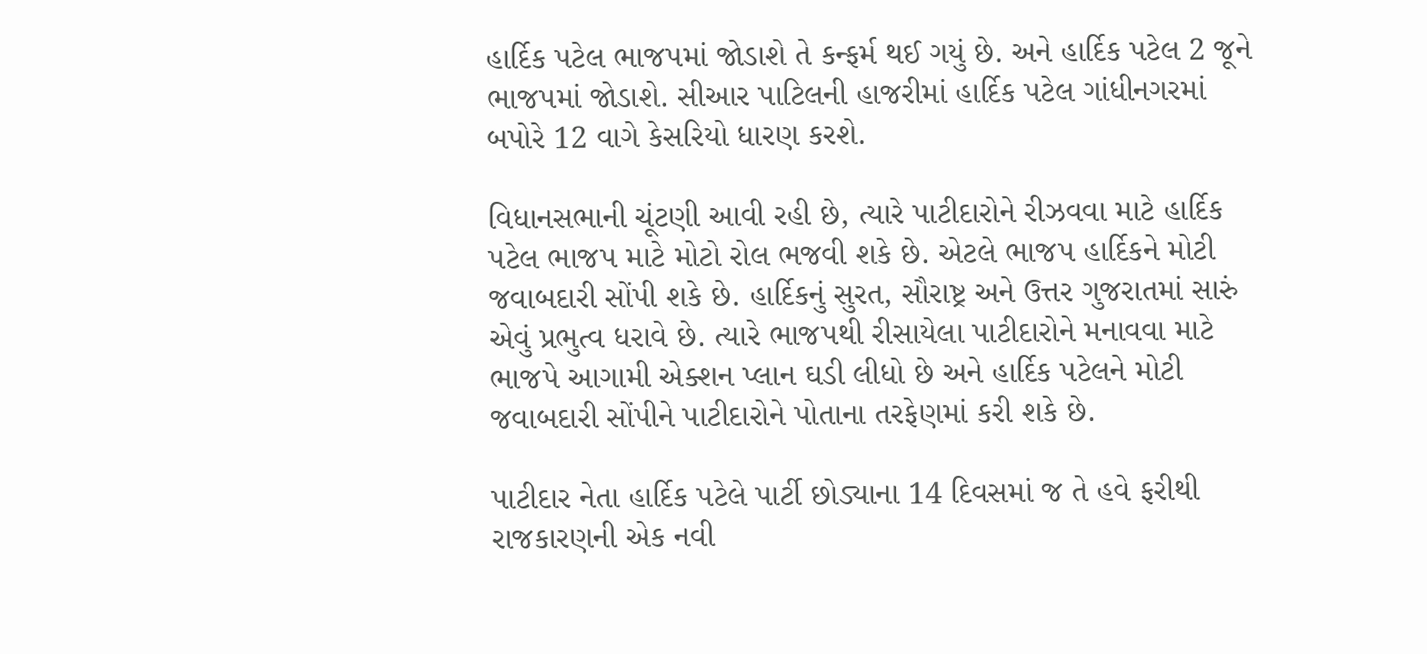હાર્દિક પટેલ ભાજપમાં જોડાશે તે કન્ફર્મ થઈ ગયું છે. અને હાર્દિક પટેલ 2 જૂને ભાજપમાં જોડાશે. સીઆર પાટિલની હાજરીમાં હાર્દિક પટેલ ગાંધીનગરમાં બપોરે 12 વાગે કેસરિયો ધારણ કરશે.

વિધાનસભાની ચૂંટણી આવી રહી છે, ત્યારે પાટીદારોને રીઝવવા માટે હાર્દિક પટેલ ભાજપ માટે મોટો રોલ ભજવી શકે છે. એટલે ભાજપ હાર્દિકને મોટી જવાબદારી સોંપી શકે છે. હાર્દિકનું સુરત, સૌરાષ્ટ્ર અને ઉત્તર ગુજરાતમાં સારું એવું પ્રભુત્વ ધરાવે છે. ત્યારે ભાજપથી રીસાયેલા પાટીદારોને મનાવવા માટે ભાજપે આગામી એક્શન પ્લાન ઘડી લીધો છે અને હાર્દિક પટેલને મોટી જવાબદારી સોંપીને પાટીદારોને પોતાના તરફેણમાં કરી શકે છે.

પાટીદાર નેતા હાર્દિક પટેલે પાર્ટી છોડ્યાના 14 દિવસમાં જ તે હવે ફરીથી રાજકારણની એક નવી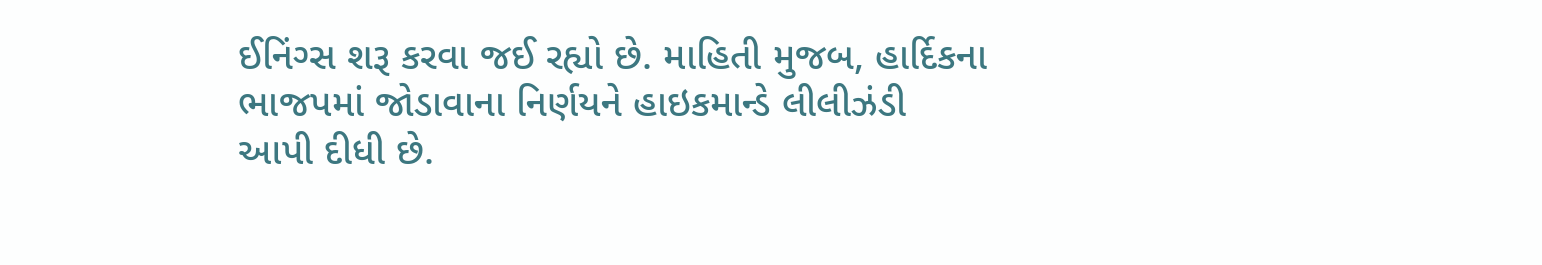ઈનિંગ્સ શરૂ કરવા જઈ રહ્યો છે. માહિતી મુજબ, હાર્દિકના ભાજપમાં જોડાવાના નિર્ણયને હાઇકમાન્ડે લીલીઝંડી આપી દીધી છે.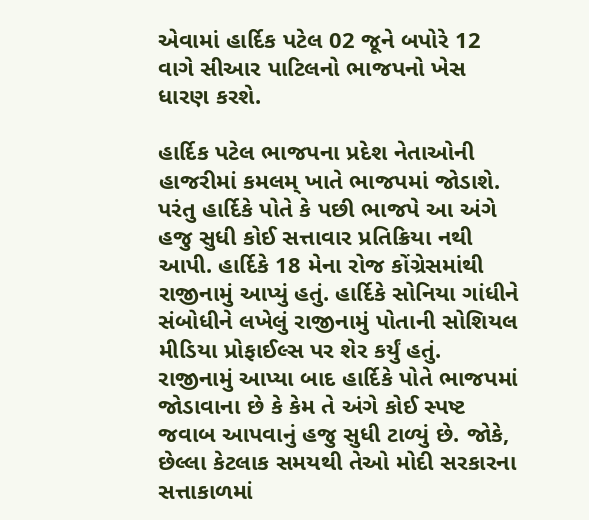એવામાં હાર્દિક પટેલ 02 જૂને બપોરે 12 વાગે સીઆર પાટિલનો ભાજપનો ખેસ ધારણ કરશે.

હાર્દિક પટેલ ભાજપના પ્રદેશ નેતાઓની હાજરીમાં કમલમ્ ખાતે ભાજપમાં જોડાશે. પરંતુ હાર્દિકે પોતે કે પછી ભાજપે આ અંગે હજુ સુધી કોઈ સત્તાવાર પ્રતિક્રિયા નથી આપી. હાર્દિકે 18 મેના રોજ કોંગ્રેસમાંથી રાજીનામું આપ્યું હતું. હાર્દિકે સોનિયા ગાંધીને સંબોધીને લખેલું રાજીનામું પોતાની સોશિયલ મીડિયા પ્રોફાઈલ્સ પર શેર કર્યું હતું. રાજીનામું આપ્યા બાદ હાર્દિકે પોતે ભાજપમાં જોડાવાના છે કે કેમ તે અંગે કોઈ સ્પષ્ટ જવાબ આપવાનું હજુ સુધી ટાળ્યું છે. જોકે, છેલ્લા કેટલાક સમયથી તેઓ મોદી સરકારના સત્તાકાળમાં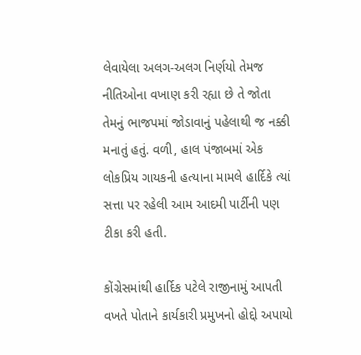લેવાયેલા અલગ-અલગ નિર્ણયો તેમજ નીતિઓના વખાણ કરી રહ્યા છે તે જોતા તેમનું ભાજપમાં જોડાવાનું પહેલાથી જ નક્કી મનાતું હતું. વળી, હાલ પંજાબમાં એક લોકપ્રિય ગાયકની હત્યાના મામલે હાર્દિકે ત્યાં સત્તા પર રહેલી આમ આદમી પાર્ટીની પણ ટીકા કરી હતી.

કોંગ્રેસમાંથી હાર્દિક પટેલે રાજીનામું આપતી વખતે પોતાને કાર્યકારી પ્રમુખનો હોદ્દો અપાયો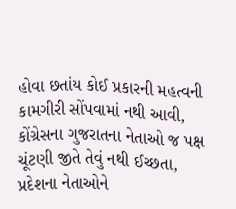હોવા છતાંય કોઈ પ્રકારની મહત્વની કામગીરી સોંપવામાં નથી આવી, કોંગ્રેસના ગુજરાતના નેતાઓ જ પક્ષ ચૂંટણી જીતે તેવું નથી ઈચ્છતા, પ્રદેશના નેતાઓને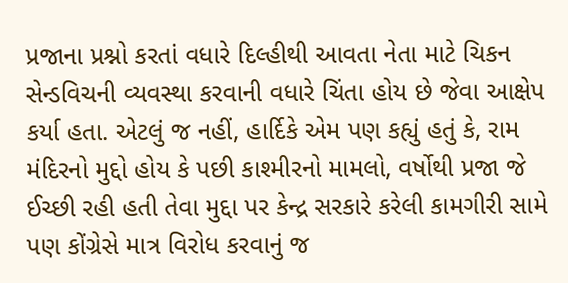પ્રજાના પ્રશ્નો કરતાં વધારે દિલ્હીથી આવતા નેતા માટે ચિકન સેન્ડવિચની વ્યવસ્થા કરવાની વધારે ચિંતા હોય છે જેવા આક્ષેપ કર્યા હતા. એટલું જ નહીં, હાર્દિકે એમ પણ કહ્યું હતું કે, રામ મંદિરનો મુદ્દો હોય કે પછી કાશ્મીરનો મામલો, વર્ષોથી પ્રજા જે ઈચ્છી રહી હતી તેવા મુદ્દા પર કેન્દ્ર સરકારે કરેલી કામગીરી સામે પણ કોંગ્રેસે માત્ર વિરોધ કરવાનું જ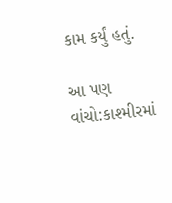કામ કર્યું હતું.

આ પણ વાંચો:કાશ્મીરમાં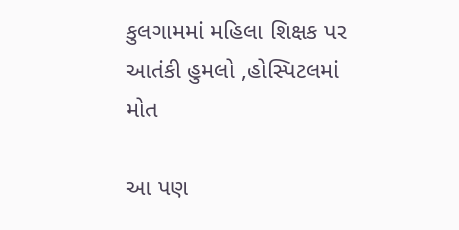કુલગામમાં મહિલા શિક્ષક પર આતંકી હુમલો ,હોસ્પિટલમાં મોત

આ પણ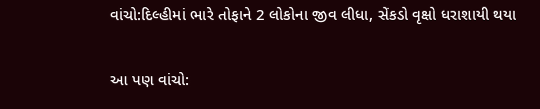વાંચો:દિલ્હીમાં ભારે તોફાને 2 લોકોના જીવ લીધા, સેંકડો વૃક્ષો ધરાશાયી થયા

આ પણ વાંચો: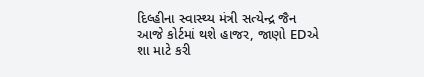દિલ્હીના સ્વાસ્થ્ય મંત્રી સત્યેન્દ્ર જૈન આજે કોર્ટમાં થશે હાજર, જાણો EDએ શા માટે કરી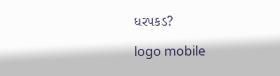ધરપકડ?

logo mobile